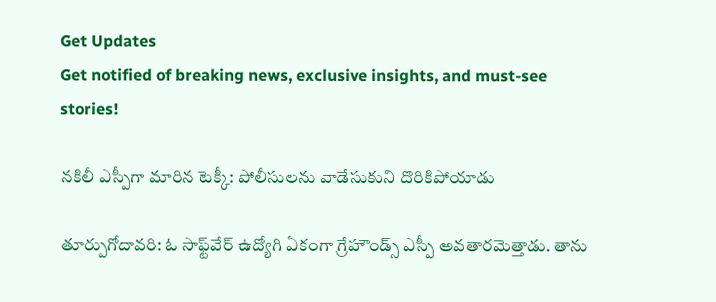Get Updates
Get notified of breaking news, exclusive insights, and must-see stories!

నకిలీ ఎస్పీగా మారిన టెక్కీ: పోలీసులను వాడేసుకుని దొరికిపోయాడు

తూర్పుగోదావరి: ఓ సాఫ్ట్‌వేర్ ఉద్యోగి ఏకంగా గ్రేహౌండ్స్ ఎస్పీ అవతారమెత్తాడు. తాను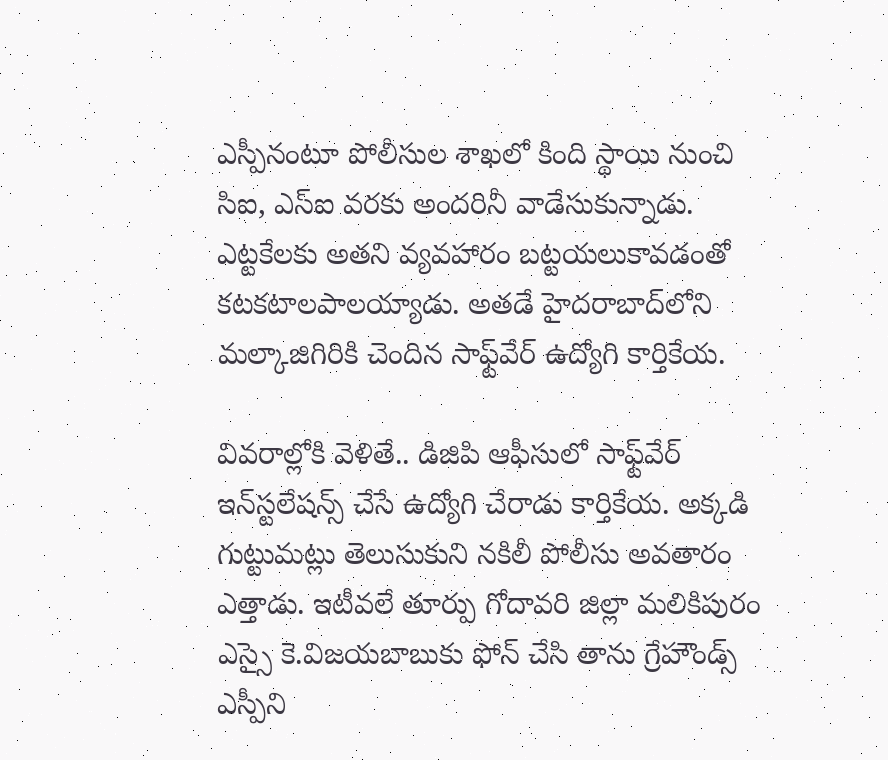ఎస్పీనంటూ పోలీసుల శాఖలో కింది స్థాయి నుంచి సిఐ, ఎస్ఐ వరకు అందరినీ వాడేసుకున్నాడు. ఎట్టకేలకు అతని వ్యవహారం బట్టయలుకావడంతో కటకటాలపాలయ్యాడు. అతడే హైదరాబాద్‌లోని మల్కాజిగిరికి చెందిన సాఫ్ట్‌వేర్ ఉద్యోగి కార్తికేయ.

వివరాల్లోకి వెళితే.. డిజిపి ఆఫీసులో సాఫ్ట్‌వేర్‌ ఇన్‌స్టలేషన్స్‌ చేసే ఉద్యోగి చేరాడు కార్తికేయ. అక్కడి గుట్టుమట్లు తెలుసుకుని నకిలీ పోలీసు అవతారం ఎత్తాడు. ఇటీవలే తూర్పు గోదావరి జిల్లా మలికిపురం ఎస్సై కె.విజయబాబుకు ఫోన్‌ చేసి తాను గ్రేహౌండ్స్‌ ఎస్పీని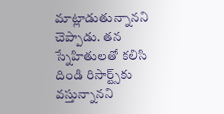మాట్లాడుతున్నానని చెప్పాడు. తన స్నేహితులతో కలిసి దిండి రిసార్ట్స్‌కు వస్తున్నానని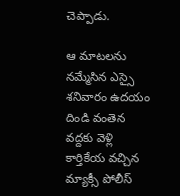చెప్పాడు.

ఆ మాటలను నమ్మేసిన ఎస్సై శనివారం ఉదయం దిండి వంతెన వద్దకు వెళ్లి కార్తికేయ వచ్చిన మ్యాక్సీ పోలీస్‌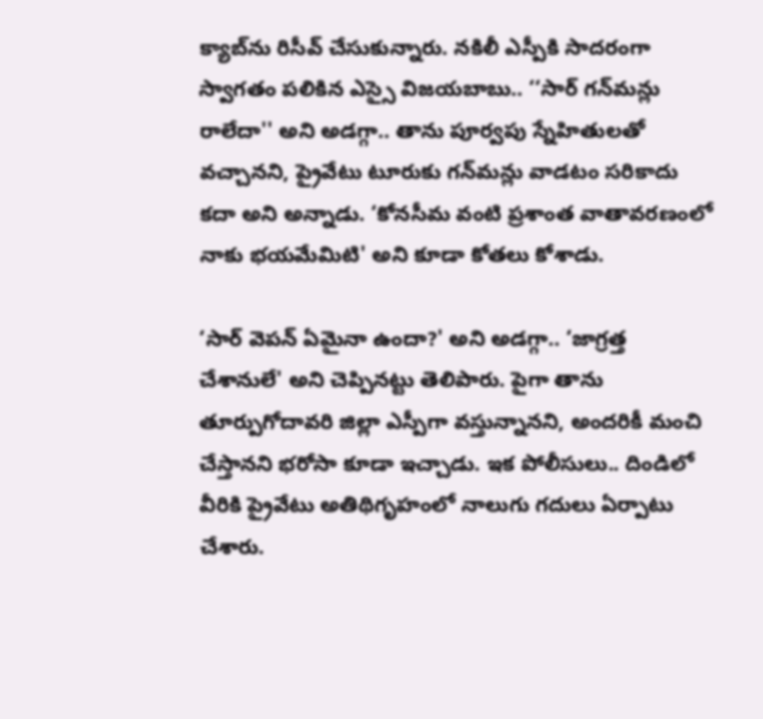క్యాబ్‌ను రిసీవ్‌ చేసుకున్నారు. నకిలీ ఎస్పీకి సాదరంగా స్వాగతం పలికిన ఎస్సై విజయబాబు.. ‘‘సార్‌ గన్‌మన్లు రాలేదా'' అని అడగ్గా.. తాను పూర్వపు స్నేహితులతో వచ్చానని, ప్రైవేటు టూరుకు గన్‌మన్లు వాడటం సరికాదు కదా అని అన్నాడు. ‘కోనసీమ వంటి ప్రశాంత వాతావరణంలో నాకు భయమేమిటి' అని కూడా కోతలు కోశాడు.

‘సార్‌ వెపన్‌ ఏమైనా ఉందా?' అని అడగ్గా.. ‘జాగ్రత్త చేశానులే' అని చెప్పినట్టు తెలిపారు. పైగా తాను తూర్పుగోదావరి జిల్లా ఎస్పీగా వస్తున్నానని, అందరికీ మంచి చేస్తానని భరోసా కూడా ఇచ్చాడు. ఇక పోలీసులు.. దిండిలో వీరికి ప్రైవేటు అతిథిగృహంలో నాలుగు గదులు ఏర్పాటు చేశారు.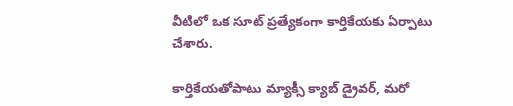వీటిలో ఒక సూట్‌ ప్రత్యేకంగా కార్తికేయకు ఏర్పాటు చేశారు.

కార్తికేయతోపాటు మ్యాక్సీ క్యాబ్‌ డ్రైవర్‌, మరో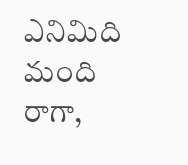ఎనిమిది మంది రాగా,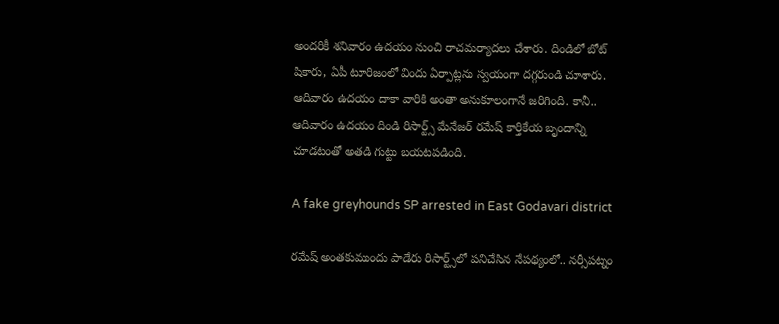అందరికీ శనివారం ఉదయం నుంచి రాచమర్యాదలు చేశారు. దిండిలో బోట్‌ షికారు, ఏపీ టూరిజంలో విందు ఏర్పాట్లను స్వయంగా దగ్గరుండి చూశారు. ఆదివారం ఉదయం దాకా వారికి అంతా అనుకూలంగానే జరిగింది. కానీ.. ఆదివారం ఉదయం దిండి రిసార్ట్స్‌ మేనేజర్‌ రమేష్‌ కార్తికేయ బృందాన్ని చూడటంతో అతడి గుట్టు బయటపడింది.

A fake greyhounds SP arrested in East Godavari district

రమేష్‌ అంతకుముందు పాడేరు రిసార్ట్స్‌లో పనిచేసిన నేపథ్యంలో.. నర్సీపట్నం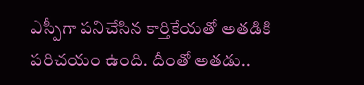ఎస్పీగా పనిచేసిన కార్తికేయతో అతడికి పరిచయం ఉంది. దీంతో అతడు..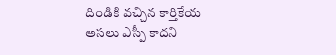దిండికి వచ్చిన కార్తికేయ అసలు ఎస్పీ కాదని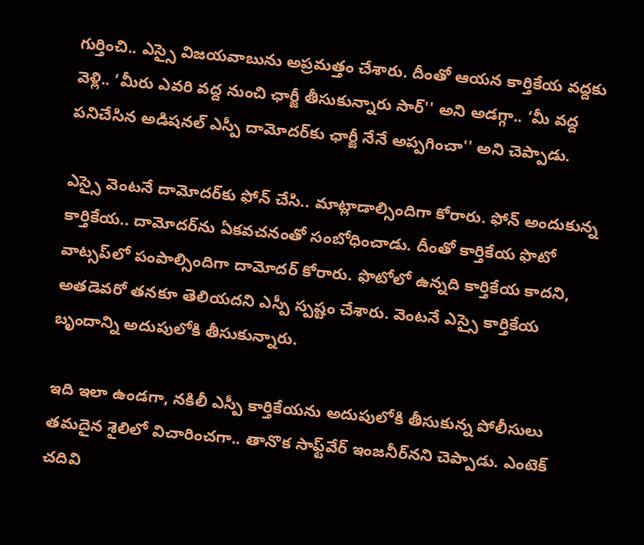గుర్తించి.. ఎస్సై విజయవాబును అప్రమత్తం చేశారు. దీంతో ఆయన కార్తికేయ వద్దకు వెళ్లి.. ‘మీరు ఎవరి వద్ద నుంచి ఛార్జీ తీసుకున్నారు సార్‌'' అని అడగ్గా.. ‘మీ వద్ద పనిచేసిన అడిషనల్‌ ఎస్పీ దామోదర్‌కు ఛార్జీ నేనే అప్పగించా'' అని చెప్పాడు.

ఎస్సై వెంటనే దామోదర్‌కు ఫోన్‌ చేసి.. మాట్లాడాల్సిందిగా కోరారు. ఫోన్‌ అందుకున్న కార్తికేయ.. దామోదర్‌ను ఏకవచనంతో సంబోధించాడు. దీంతో కార్తికేయ ఫొటో వాట్సప్‌లో పంపాల్సిందిగా దామోదర్‌ కోరారు. ఫొటోలో ఉన్నది కార్తికేయ కాదని, అతడెవరో తనకూ తెలియదని ఎస్పీ స్పష్టం చేశారు. వెంటనే ఎస్సై కార్తికేయ బృందాన్ని అదుపులోకి తీసుకున్నారు.

ఇది ఇలా ఉండగా, నకిలీ ఎస్పీ కార్తికేయను అదుపులోకి తీసుకున్న పోలీసులు తమదైన శైలిలో విచారించగా.. తానొక సాఫ్ట్‌వేర్‌ ఇంజనీర్‌నని చెప్పాడు. ఎంటెక్‌ చదివి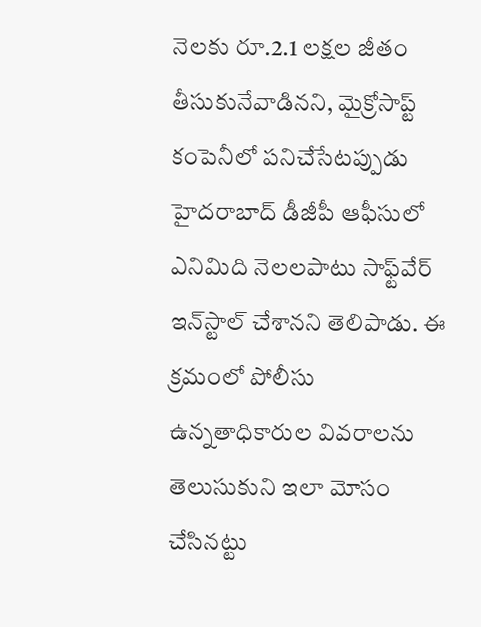నెలకు రూ.2.1 లక్షల జీతం తీసుకునేవాడినని, మైక్రోసాప్ట్‌ కంపెనీలో పనిచేసేటప్పుడు హైదరాబాద్‌ డీజీపీ ఆఫీసులో ఎనిమిది నెలలపాటు సాఫ్ట్‌వేర్‌ ఇన్‌స్టాల్‌ చేశానని తెలిపాడు. ఈ క్రమంలో పోలీసు ఉన్నతాధికారుల వివరాలను తెలుసుకుని ఇలా మోసం చేసినట్టు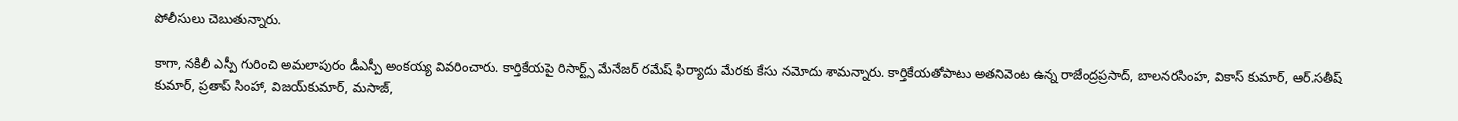పోలీసులు చెబుతున్నారు.

కాగా, నకిలీ ఎస్పీ గురించి అమలాపురం డీఎస్పీ అంకయ్య వివరించారు. కార్తికేయపై రిసార్ట్స్‌ మేనేజర్‌ రమేష్‌ ఫిర్యాదు మేరకు కేసు నమోదు శామన్నారు. కార్తికేయతోపాటు అతనివెంట ఉన్న రాజేంద్రప్రసాద్‌, బాలనరసింహ, వికాస్ కుమార్‌, ఆర్‌.సతీష్ కుమార్‌, ప్రతాప్‌ సింహా, విజయ్‌కుమార్‌, మసాజ్‌,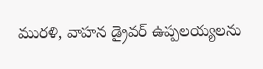మురళి, వాహన డ్రైవర్‌ ఉప్పలయ్యలను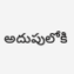అదుపులోకి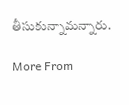తీసుకున్నామన్నారు.

More From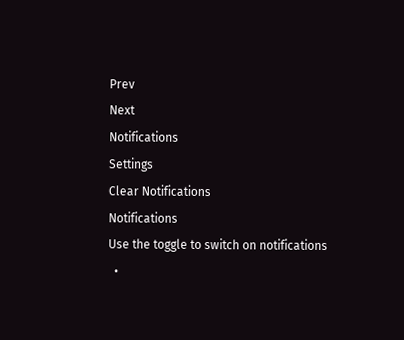Prev
Next
Notifications
Settings
Clear Notifications
Notifications
Use the toggle to switch on notifications
  •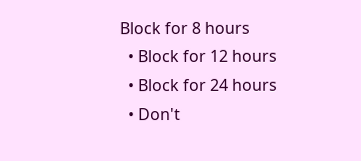Block for 8 hours
  • Block for 12 hours
  • Block for 24 hours
  • Don't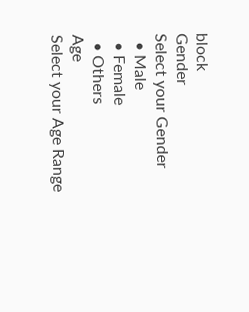block
Gender
Select your Gender
  • Male
  • Female
  • Others
Age
Select your Age Range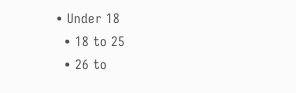• Under 18
  • 18 to 25
  • 26 to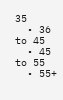35
  • 36 to 45
  • 45 to 55
  • 55+